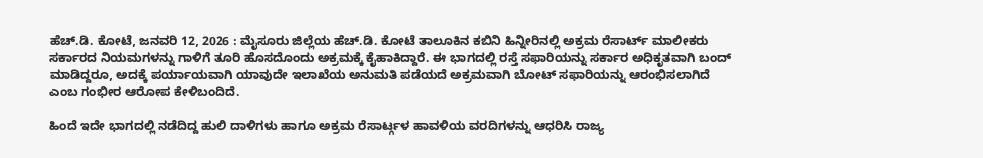ಹೆಚ್.ಡಿ. ಕೋಟೆ, ಜನವರಿ 12, 2026 : ಮೈಸೂರು ಜಿಲ್ಲೆಯ ಹೆಚ್.ಡಿ. ಕೋಟೆ ತಾಲೂಕಿನ ಕಬಿನಿ ಹಿನ್ನೀರಿನಲ್ಲಿ ಅಕ್ರಮ ರೆಸಾರ್ಟ್ ಮಾಲೀಕರು ಸರ್ಕಾರದ ನಿಯಮಗಳನ್ನು ಗಾಳಿಗೆ ತೂರಿ ಹೊಸದೊಂದು ಅಕ್ರಮಕ್ಕೆ ಕೈಹಾಕಿದ್ದಾರೆ. ಈ ಭಾಗದಲ್ಲಿ ರಸ್ತೆ ಸಫಾರಿಯನ್ನು ಸರ್ಕಾರ ಅಧಿಕೃತವಾಗಿ ಬಂದ್ ಮಾಡಿದ್ದರೂ, ಅದಕ್ಕೆ ಪರ್ಯಾಯವಾಗಿ ಯಾವುದೇ ಇಲಾಖೆಯ ಅನುಮತಿ ಪಡೆಯದೆ ಅಕ್ರಮವಾಗಿ ಬೋಟ್ ಸಫಾರಿಯನ್ನು ಆರಂಭಿಸಲಾಗಿದೆ ಎಂಬ ಗಂಭೀರ ಆರೋಪ ಕೇಳಿಬಂದಿದೆ.

ಹಿಂದೆ ಇದೇ ಭಾಗದಲ್ಲಿ ನಡೆದಿದ್ದ ಹುಲಿ ದಾಳಿಗಳು ಹಾಗೂ ಅಕ್ರಮ ರೆಸಾರ್ಟ್ಗಳ ಹಾವಳಿಯ ವರದಿಗಳನ್ನು ಆಧರಿಸಿ ರಾಜ್ಯ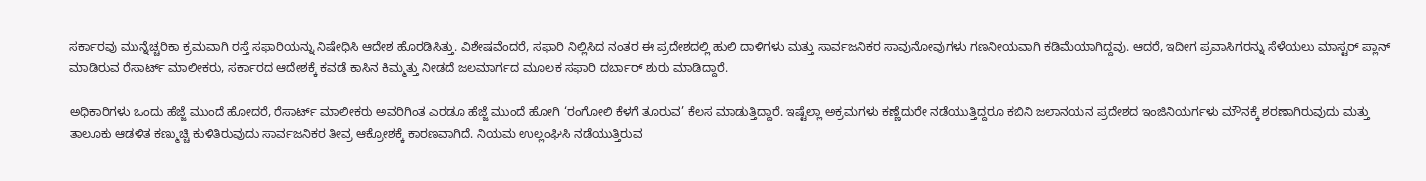ಸರ್ಕಾರವು ಮುನ್ನೆಚ್ಚರಿಕಾ ಕ್ರಮವಾಗಿ ರಸ್ತೆ ಸಫಾರಿಯನ್ನು ನಿಷೇಧಿಸಿ ಆದೇಶ ಹೊರಡಿಸಿತ್ತು. ವಿಶೇಷವೆಂದರೆ, ಸಫಾರಿ ನಿಲ್ಲಿಸಿದ ನಂತರ ಈ ಪ್ರದೇಶದಲ್ಲಿ ಹುಲಿ ದಾಳಿಗಳು ಮತ್ತು ಸಾರ್ವಜನಿಕರ ಸಾವುನೋವುಗಳು ಗಣನೀಯವಾಗಿ ಕಡಿಮೆಯಾಗಿದ್ದವು. ಆದರೆ, ಇದೀಗ ಪ್ರವಾಸಿಗರನ್ನು ಸೆಳೆಯಲು ಮಾಸ್ಟರ್ ಪ್ಲಾನ್ ಮಾಡಿರುವ ರೆಸಾರ್ಟ್ ಮಾಲೀಕರು, ಸರ್ಕಾರದ ಆದೇಶಕ್ಕೆ ಕವಡೆ ಕಾಸಿನ ಕಿಮ್ಮತ್ತು ನೀಡದೆ ಜಲಮಾರ್ಗದ ಮೂಲಕ ಸಫಾರಿ ದರ್ಬಾರ್ ಶುರು ಮಾಡಿದ್ದಾರೆ.

ಅಧಿಕಾರಿಗಳು ಒಂದು ಹೆಜ್ಜೆ ಮುಂದೆ ಹೋದರೆ, ರೆಸಾರ್ಟ್ ಮಾಲೀಕರು ಅವರಿಗಿಂತ ಎರಡೂ ಹೆಜ್ಜೆ ಮುಂದೆ ಹೋಗಿ ‘ರಂಗೋಲಿ ಕೆಳಗೆ ತೂರುವ’ ಕೆಲಸ ಮಾಡುತ್ತಿದ್ದಾರೆ. ಇಷ್ಟೆಲ್ಲಾ ಅಕ್ರಮಗಳು ಕಣ್ಣೆದುರೇ ನಡೆಯುತ್ತಿದ್ದರೂ ಕಬಿನಿ ಜಲಾನಯನ ಪ್ರದೇಶದ ಇಂಜಿನಿಯರ್ಗಳು ಮೌನಕ್ಕೆ ಶರಣಾಗಿರುವುದು ಮತ್ತು ತಾಲೂಕು ಆಡಳಿತ ಕಣ್ಮುಚ್ಚಿ ಕುಳಿತಿರುವುದು ಸಾರ್ವಜನಿಕರ ತೀವ್ರ ಆಕ್ರೋಶಕ್ಕೆ ಕಾರಣವಾಗಿದೆ. ನಿಯಮ ಉಲ್ಲಂಘಿಸಿ ನಡೆಯುತ್ತಿರುವ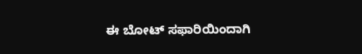ಈ ಬೋಟ್ ಸಫಾರಿಯಿಂದಾಗಿ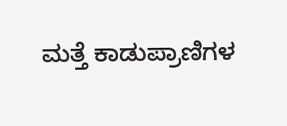ಮತ್ತೆ ಕಾಡುಪ್ರಾಣಿಗಳ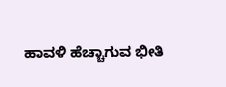ಹಾವಳಿ ಹೆಚ್ಚಾಗುವ ಭೀತಿ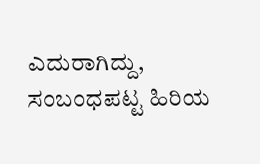ಎದುರಾಗಿದ್ದು, ಸಂಬಂಧಪಟ್ಟ ಹಿರಿಯ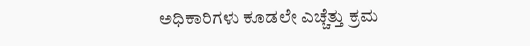ಅಧಿಕಾರಿಗಳು ಕೂಡಲೇ ಎಚ್ಚೆತ್ತು ಕ್ರಮ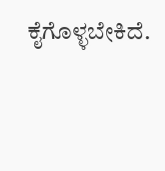ಕೈಗೊಳ್ಳಬೇಕಿದೆ.